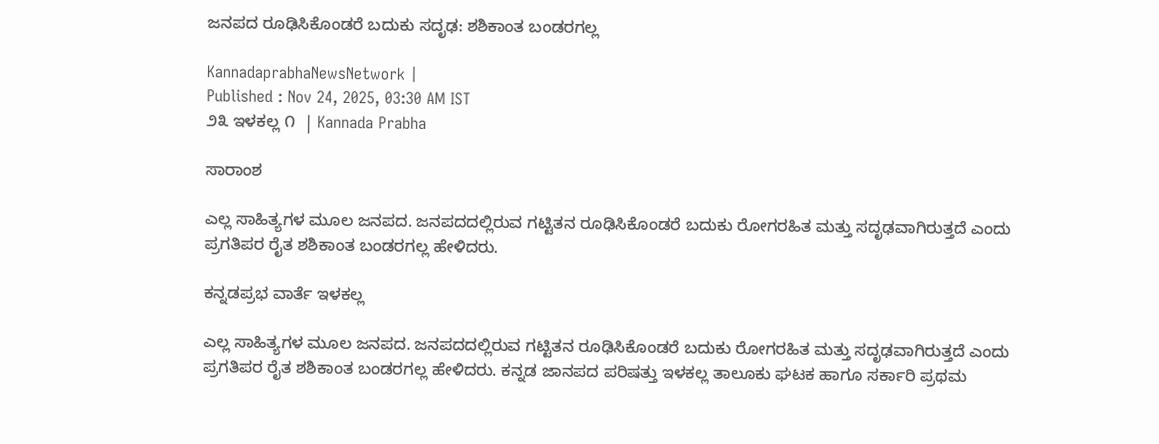ಜನಪದ ರೂಢಿಸಿಕೊಂಡರೆ ಬದುಕು ಸದೃಢ: ಶಶಿಕಾಂತ ಬಂಡರಗಲ್ಲ

KannadaprabhaNewsNetwork |
Published : Nov 24, 2025, 03:30 AM IST
೨೩ ಇಳಕಲ್ಲ ೧  | Kannada Prabha

ಸಾರಾಂಶ

ಎಲ್ಲ ಸಾಹಿತ್ಯಗಳ ಮೂಲ ಜನಪದ. ಜನಪದದಲ್ಲಿರುವ ಗಟ್ಟಿತನ ರೂಢಿಸಿಕೊಂಡರೆ ಬದುಕು ರೋಗರಹಿತ ಮತ್ತು ಸದೃಢವಾಗಿರುತ್ತದೆ ಎಂದು ಪ್ರಗತಿಪರ ರೈತ ಶಶಿಕಾಂತ ಬಂಡರಗಲ್ಲ ಹೇಳಿದರು.

ಕನ್ನಡಪ್ರಭ ವಾರ್ತೆ ಇಳಕಲ್ಲ

ಎಲ್ಲ ಸಾಹಿತ್ಯಗಳ ಮೂಲ ಜನಪದ. ಜನಪದದಲ್ಲಿರುವ ಗಟ್ಟಿತನ ರೂಢಿಸಿಕೊಂಡರೆ ಬದುಕು ರೋಗರಹಿತ ಮತ್ತು ಸದೃಢವಾಗಿರುತ್ತದೆ ಎಂದು ಪ್ರಗತಿಪರ ರೈತ ಶಶಿಕಾಂತ ಬಂಡರಗಲ್ಲ ಹೇಳಿದರು. ಕನ್ನಡ ಜಾನಪದ ಪರಿಷತ್ತು ಇಳಕಲ್ಲ ತಾಲೂಕು ಘಟಕ ಹಾಗೂ ಸರ್ಕಾರಿ ಪ್ರಥಮ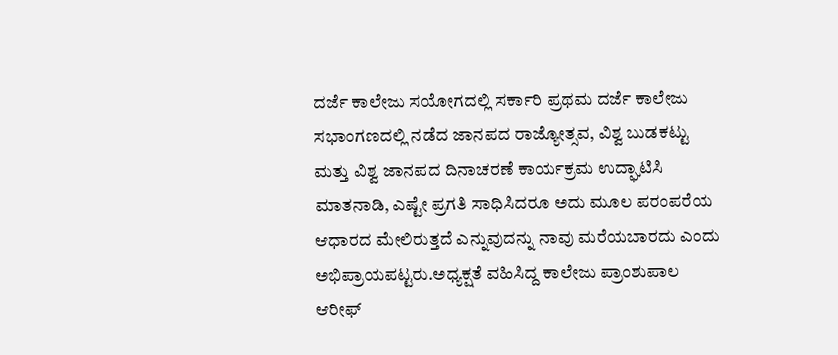ದರ್ಜೆ ಕಾಲೇಜು ಸಯೋಗದಲ್ಲಿ ಸರ್ಕಾರಿ ಪ್ರಥಮ ದರ್ಜೆ ಕಾಲೇಜು ಸಭಾಂಗಣದಲ್ಲಿ ನಡೆದ ಜಾನಪದ ರಾಜ್ಯೋತ್ಸವ, ವಿಶ್ವ ಬುಡಕಟ್ಟು ಮತ್ತು ವಿಶ್ವ ಜಾನಪದ ದಿನಾಚರಣೆ ಕಾರ್ಯಕ್ರಮ ಉದ್ಘಾಟಿಸಿ ಮಾತನಾಡಿ, ಎಷ್ಟೇ ಪ್ರಗತಿ ಸಾಧಿಸಿದರೂ ಅದು ಮೂಲ ಪರಂಪರೆಯ ಆಧಾರದ ಮೇಲಿರುತ್ತದೆ ಎನ್ನುವುದನ್ನು ನಾವು ಮರೆಯಬಾರದು ಎಂದು ಅಭಿಪ್ರಾಯಪಟ್ಟರು.ಅಧ್ಯಕ್ಷತೆ ವಹಿಸಿದ್ದ ಕಾಲೇಜು ಪ್ರಾಂಶುಪಾಲ ಆರೀಫ್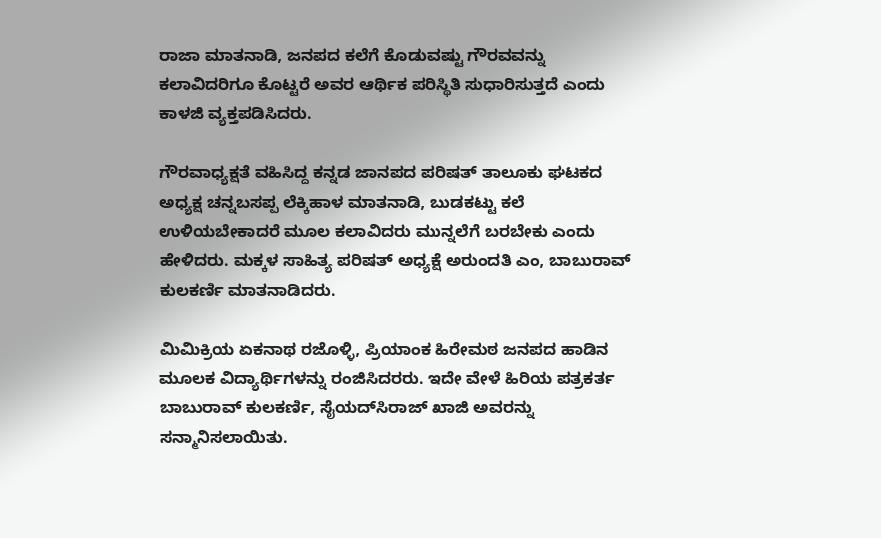ರಾಜಾ ಮಾತನಾಡಿ, ಜನಪದ ಕಲೆಗೆ ಕೊಡುವಷ್ಟು ಗೌರವವನ್ನು ಕಲಾವಿದರಿಗೂ ಕೊಟ್ಟರೆ ಅವರ ಆರ್ಥಿಕ ಪರಿಸ್ಥಿತಿ ಸುಧಾರಿಸುತ್ತದೆ ಎಂದು ಕಾಳಜಿ ವ್ಯಕ್ತಪಡಿಸಿದರು.

ಗೌರವಾಧ್ಯಕ್ಷತೆ ವಹಿಸಿದ್ದ ಕನ್ನಡ ಜಾನಪದ ಪರಿಷತ್ ತಾಲೂಕು ಘಟಕದ ಅಧ್ಯಕ್ಷ ಚನ್ನಬಸಪ್ಪ ಲೆಕ್ಕಿಹಾಳ ಮಾತನಾಡಿ, ಬುಡಕಟ್ಟು ಕಲೆ ಉಳಿಯಬೇಕಾದರೆ ಮೂಲ ಕಲಾವಿದರು ಮುನ್ನಲೆಗೆ ಬರಬೇಕು ಎಂದು ಹೇಳಿದರು. ಮಕ್ಕಳ ಸಾಹಿತ್ಯ ಪರಿಷತ್ ಅಧ್ಯಕ್ಷೆ ಅರುಂದತಿ ಎಂ, ಬಾಬುರಾವ್ ಕುಲಕರ್ಣಿ ಮಾತನಾಡಿದರು.

ಮಿಮಿಕ್ರಿಯ ಏಕನಾಥ ರಜೊಳ್ಳಿ, ಪ್ರಿಯಾಂಕ ಹಿರೇಮಠ ಜನಪದ ಹಾಡಿನ ಮೂಲಕ ವಿದ್ಯಾರ್ಥಿಗಳನ್ನು ರಂಜಿಸಿದರರು. ಇದೇ ವೇಳೆ ಹಿರಿಯ ಪತ್ರಕರ್ತ ಬಾಬುರಾವ್ ಕುಲಕರ್ಣಿ, ಸೈಯದ್‌ಸಿರಾಜ್‌ ಖಾಜಿ ಅವರನ್ನು ಸನ್ಮಾನಿಸಲಾಯಿತು.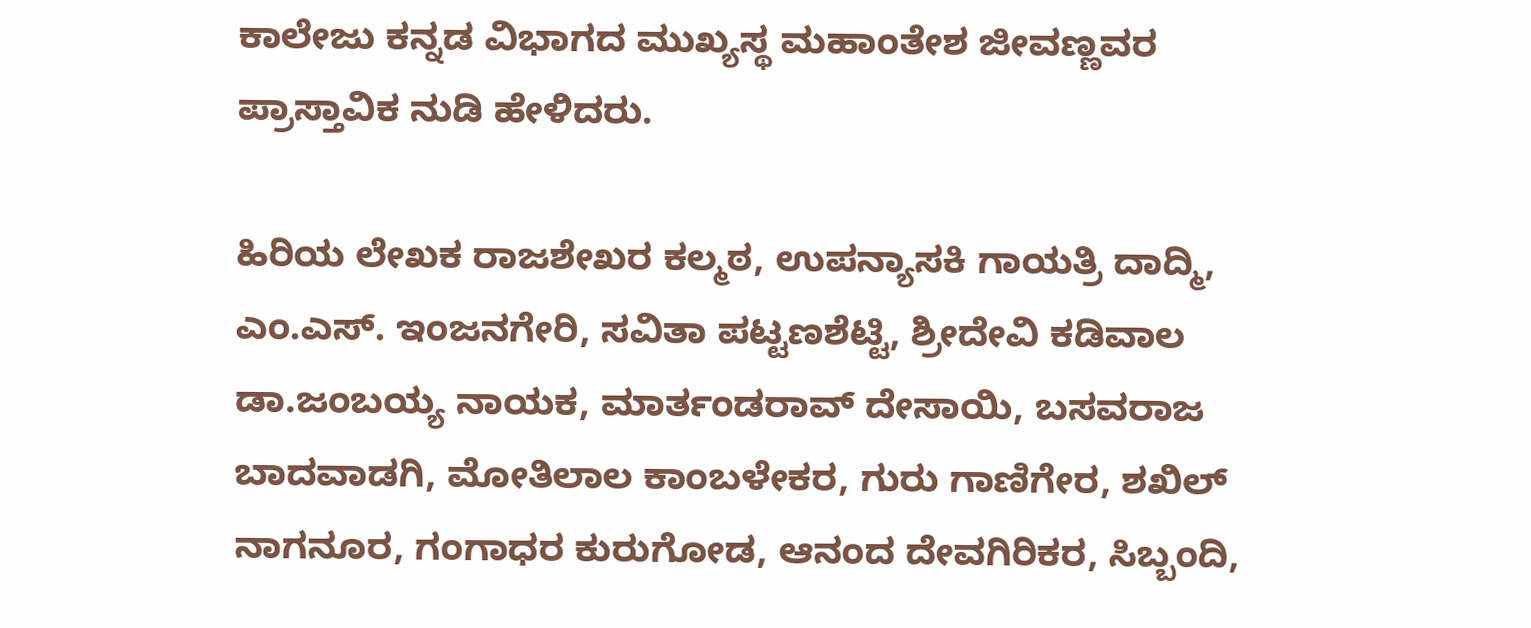ಕಾಲೇಜು ಕನ್ನಡ ವಿಭಾಗದ ಮುಖ್ಯಸ್ಥ ಮಹಾಂತೇಶ ಜೀವಣ್ಣವರ ಪ್ರಾಸ್ತಾವಿಕ ನುಡಿ ಹೇಳಿದರು.

ಹಿರಿಯ ಲೇಖಕ ರಾಜಶೇಖರ ಕಲ್ಮಠ, ಉಪನ್ಯಾಸಕಿ ಗಾಯತ್ರಿ ದಾದ್ಮಿ, ಎಂ.ಎಸ್. ಇಂಜನಗೇರಿ, ಸವಿತಾ ಪಟ್ಟಣಶೆಟ್ಟಿ, ಶ್ರೀದೇವಿ ಕಡಿವಾಲ ಡಾ.ಜಂಬಯ್ಯ ನಾಯಕ, ಮಾರ್ತಂಡರಾವ್ ದೇಸಾಯಿ, ಬಸವರಾಜ ಬಾದವಾಡಗಿ, ಮೋತಿಲಾಲ ಕಾಂಬಳೇಕರ, ಗುರು ಗಾಣಿಗೇರ, ಶಖಿಲ್ ನಾಗನೂರ, ಗಂಗಾಧರ ಕುರುಗೋಡ, ಆನಂದ ದೇವಗಿರಿಕರ, ಸಿಬ್ಬಂದಿ,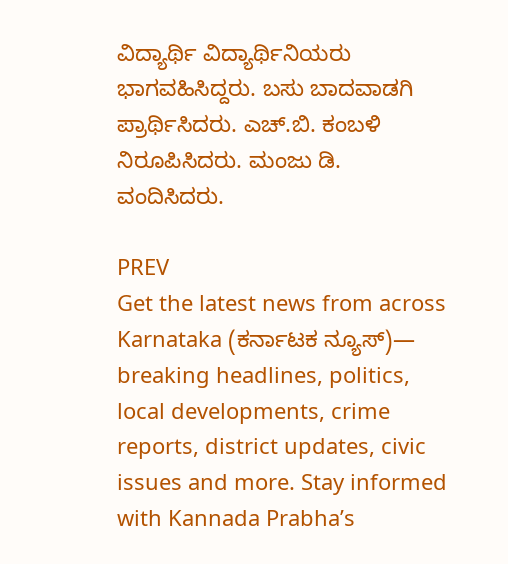ವಿದ್ಯಾರ್ಥಿ ವಿದ್ಯಾರ್ಥಿನಿಯರು ಭಾಗವಹಿಸಿದ್ದರು. ಬಸು ಬಾದವಾಡಗಿ ಪ್ರಾರ್ಥಿಸಿದರು. ಎಚ್.ಬಿ. ಕಂಬಳಿ ನಿರೂಪಿಸಿದರು. ಮಂಜು ಡಿ. ವಂದಿಸಿದರು.

PREV
Get the latest news from across Karnataka (ಕರ್ನಾಟಕ ನ್ಯೂಸ್)— breaking headlines, politics, local developments, crime reports, district updates, civic issues and more. Stay informed with Kannada Prabha’s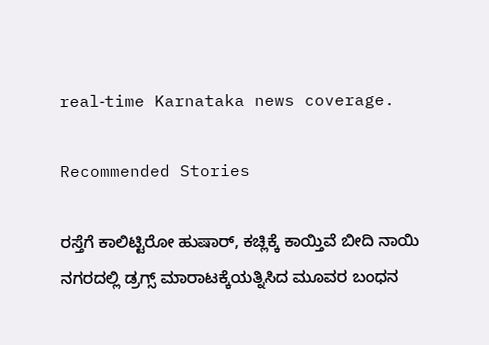real‑time Karnataka news coverage.

Recommended Stories

ರಸ್ತೆಗೆ ಕಾಲಿಟ್ಟಿರೋ ಹುಷಾರ್‌, ಕಚ್ಲಿಕ್ಕೆ ಕಾಯ್ತಿವೆ ಬೀದಿ ನಾಯಿ
ನಗರದಲ್ಲಿ ಡ್ರಗ್ಸ್ ಮಾರಾಟಕ್ಕೆಯತ್ನಿಸಿದ ಮೂವರ ಬಂಧನ